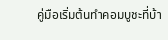คู่มือเริ่มต้นทำคอมบูชะที่บ้า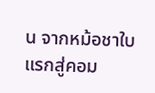น จากหม้อชาใบแรกสู่คอม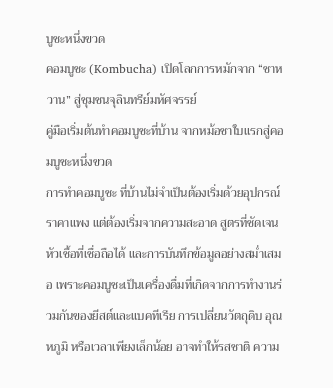บูชะหนึ่งขวด
คอมบูชะ (Kombucha) เปิดโลกการหมักจาก “ชาหวาน” สู่ชุมชนจุลินทรีย์มหัศจรรย์
คู่มือเริ่มต้นทำคอมบูชะที่บ้าน จากหม้อชาใบแรกสู่คอมบูชะหนึ่งขวด
การทำคอมบูชะ ที่บ้านไม่จำเป็นต้องเริ่มด้วยอุปกรณ์ราคาแพง แต่ต้องเริ่มจากความสะอาด สูตรที่ชัดเจน หัวเชื้อที่เชื่อถือได้ และการบันทึกข้อมูลอย่างสม่ำเสมอ เพราะคอมบูชะเป็นเครื่องดื่มที่เกิดจากการทำงานร่วมกันของยีสต์และแบคทีเรีย การเปลี่ยนวัตถุดิบ อุณหภูมิ หรือเวลาเพียงเล็กน้อย อาจทำให้รสชาติ ความ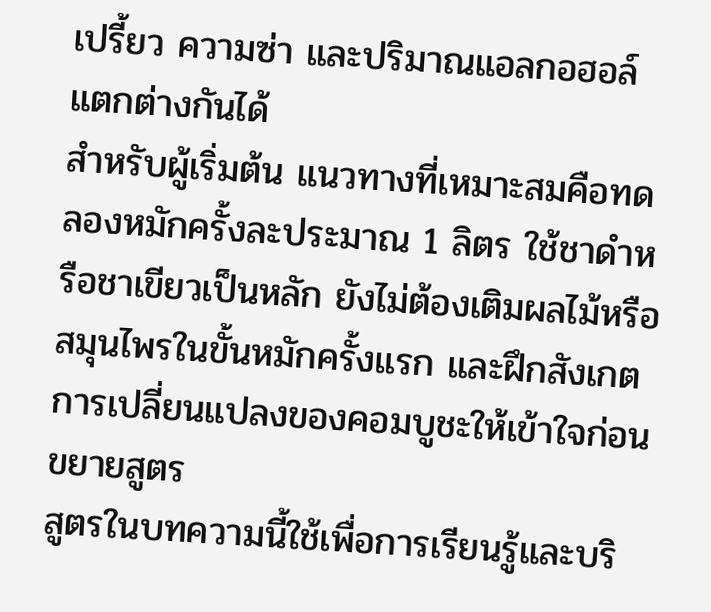เปรี้ยว ความซ่า และปริมาณแอลกอฮอล์แตกต่างกันได้
สำหรับผู้เริ่มต้น แนวทางที่เหมาะสมคือทดลองหมักครั้งละประมาณ 1 ลิตร ใช้ชาดำหรือชาเขียวเป็นหลัก ยังไม่ต้องเติมผลไม้หรือสมุนไพรในขั้นหมักครั้งแรก และฝึกสังเกตการเปลี่ยนแปลงของคอมบูชะให้เข้าใจก่อนขยายสูตร
สูตรในบทความนี้ใช้เพื่อการเรียนรู้และบริ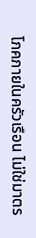โภคภายในครัวเรือน ไม่ใช่มาตร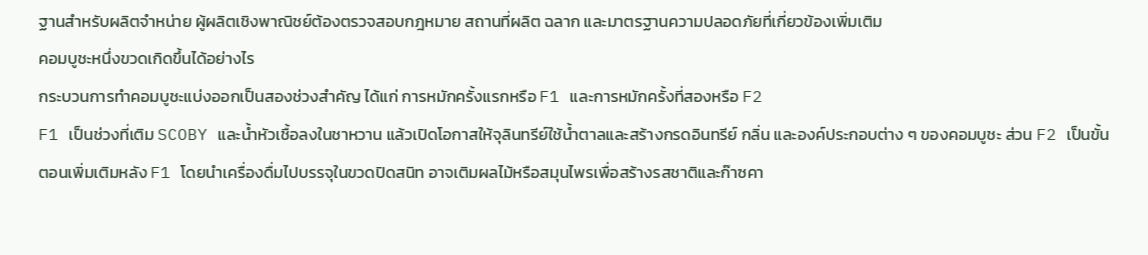ฐานสำหรับผลิตจำหน่าย ผู้ผลิตเชิงพาณิชย์ต้องตรวจสอบกฎหมาย สถานที่ผลิต ฉลาก และมาตรฐานความปลอดภัยที่เกี่ยวข้องเพิ่มเติม
คอมบูชะหนึ่งขวดเกิดขึ้นได้อย่างไร
กระบวนการทำคอมบูชะแบ่งออกเป็นสองช่วงสำคัญ ได้แก่ การหมักครั้งแรกหรือ F1 และการหมักครั้งที่สองหรือ F2
F1 เป็นช่วงที่เติม SCOBY และน้ำหัวเชื้อลงในชาหวาน แล้วเปิดโอกาสให้จุลินทรีย์ใช้น้ำตาลและสร้างกรดอินทรีย์ กลิ่น และองค์ประกอบต่าง ๆ ของคอมบูชะ ส่วน F2 เป็นขั้นตอนเพิ่มเติมหลัง F1 โดยนำเครื่องดื่มไปบรรจุในขวดปิดสนิท อาจเติมผลไม้หรือสมุนไพรเพื่อสร้างรสชาติและก๊าซคา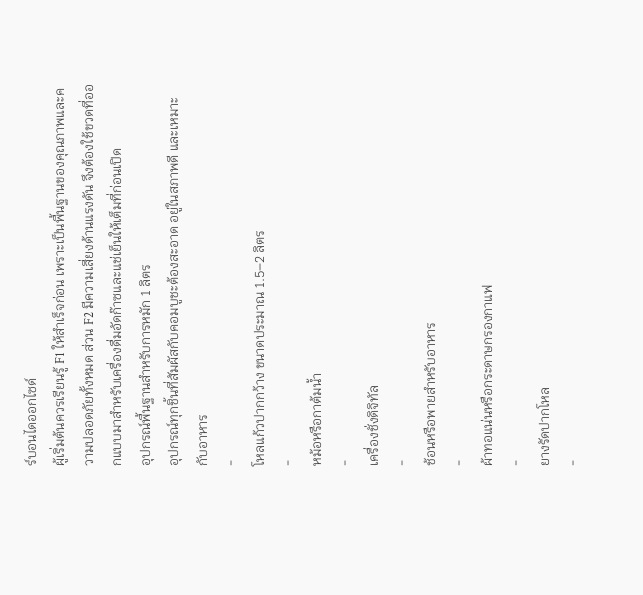ร์บอนไดออกไซด์
ผู้เริ่มต้นควรเรียนรู้ F1 ให้สำเร็จก่อน เพราะเป็นพื้นฐานของคุณภาพและความปลอดภัยทั้งหมด ส่วน F2 มีความเสี่ยงด้านแรงดัน จึงต้องใช้ขวดที่ออกแบบมาสำหรับเครื่องดื่มอัดก๊าซและแช่เย็นให้เต็มที่ก่อนเปิด
อุปกรณ์พื้นฐานสำหรับการหมัก 1 ลิตร
อุปกรณ์ทุกชิ้นที่สัมผัสกับคอมบูชะต้องสะอาด อยู่ในสภาพดี และเหมาะกับอาหาร
-
โหลแก้วปากกว้าง ขนาดประมาณ 1.5–2 ลิตร
-
หม้อหรือกาต้มน้ำ
-
เครื่องชั่งดิจิทัล
-
ช้อนหรือพายสำหรับอาหาร
-
ผ้าทอแน่นหรือกระดาษกรองกาแฟ
-
ยางรัดปากโหล
-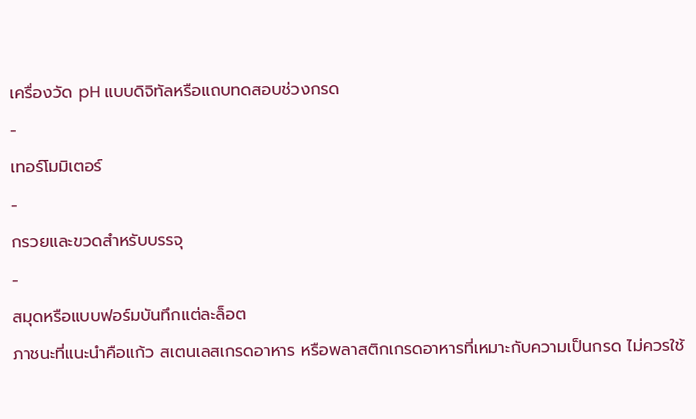เครื่องวัด pH แบบดิจิทัลหรือแถบทดสอบช่วงกรด
-
เทอร์โมมิเตอร์
-
กรวยและขวดสำหรับบรรจุ
-
สมุดหรือแบบฟอร์มบันทึกแต่ละล็อต
ภาชนะที่แนะนำคือแก้ว สเตนเลสเกรดอาหาร หรือพลาสติกเกรดอาหารที่เหมาะกับความเป็นกรด ไม่ควรใช้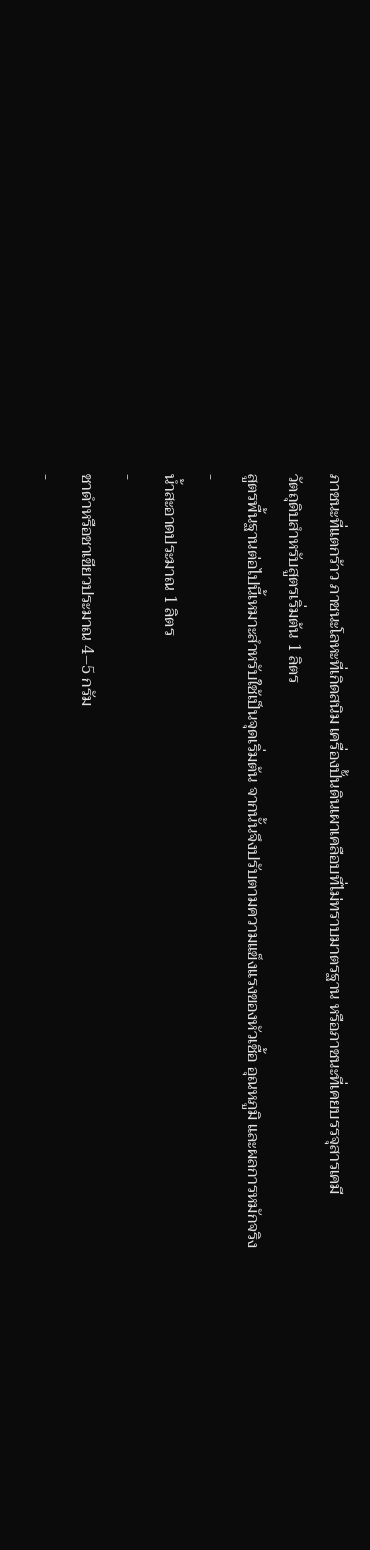ภาชนะที่แตกร้าว ภาชนะโลหะที่เกิดสนิม เครื่องปั้นดินเผาเคลือบที่ไม่ทราบมาตรฐาน หรือภาชนะที่เคยบรรจุสารเคมี
วัตถุดิบสำหรับสูตรเริ่มต้น 1 ลิตร
สูตรพื้นฐานต่อไปนี้เหมาะสำหรับใช้เป็นจุดเริ่มต้น จากนั้นจึงปรับตามความแข็งแรงของหัวเชื้อ อุณหภูมิ และผลการหมักจริง
-
น้ำสะอาดประมาณ 1 ลิตร
-
ชาดำหรือชาเขียวประมาณ 4–5 กรัม
-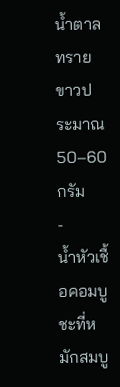น้ำตาลทรายขาวประมาณ 50–60 กรัม
-
น้ำหัวเชื้อคอมบูชะที่หมักสมบู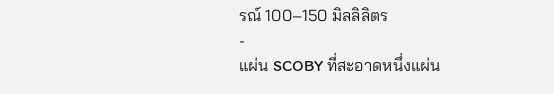รณ์ 100–150 มิลลิลิตร
-
แผ่น SCOBY ที่สะอาดหนึ่งแผ่น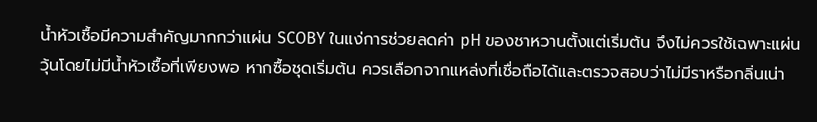น้ำหัวเชื้อมีความสำคัญมากกว่าแผ่น SCOBY ในแง่การช่วยลดค่า pH ของชาหวานตั้งแต่เริ่มต้น จึงไม่ควรใช้เฉพาะแผ่นวุ้นโดยไม่มีน้ำหัวเชื้อที่เพียงพอ หากซื้อชุดเริ่มต้น ควรเลือกจากแหล่งที่เชื่อถือได้และตรวจสอบว่าไม่มีราหรือกลิ่นเน่า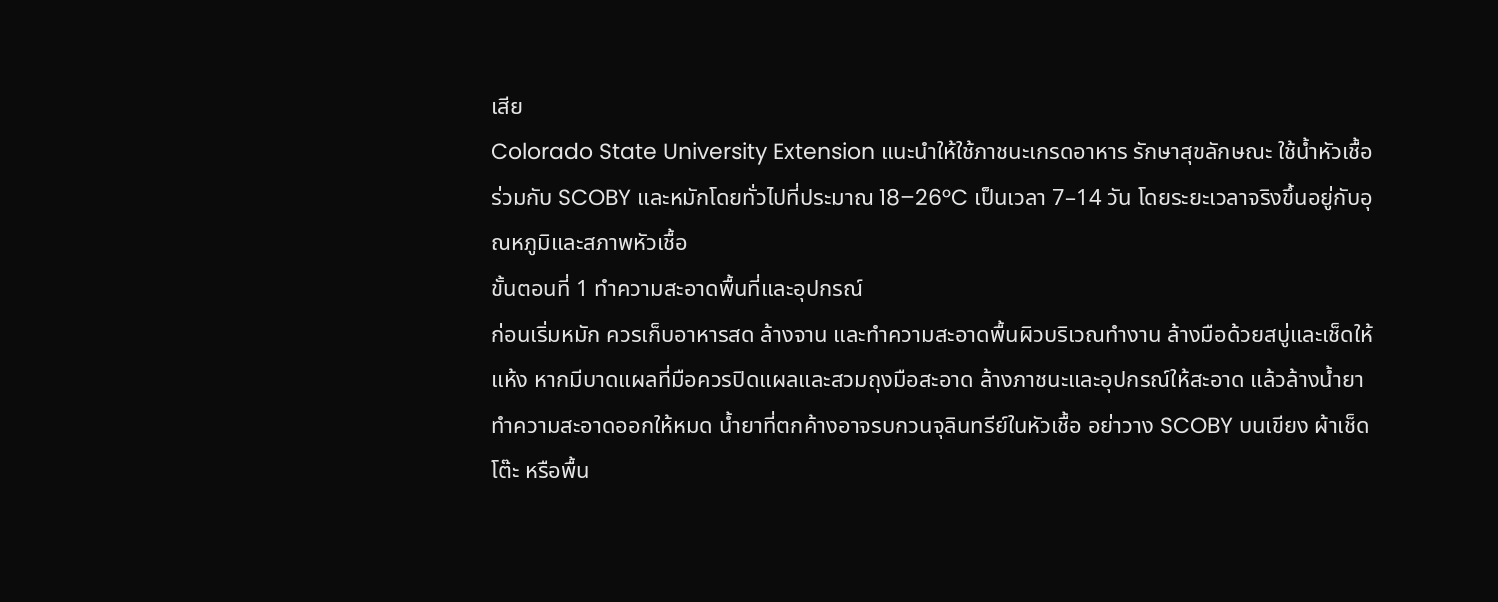เสีย
Colorado State University Extension แนะนำให้ใช้ภาชนะเกรดอาหาร รักษาสุขลักษณะ ใช้น้ำหัวเชื้อร่วมกับ SCOBY และหมักโดยทั่วไปที่ประมาณ 18–26°C เป็นเวลา 7–14 วัน โดยระยะเวลาจริงขึ้นอยู่กับอุณหภูมิและสภาพหัวเชื้อ
ขั้นตอนที่ 1 ทำความสะอาดพื้นที่และอุปกรณ์
ก่อนเริ่มหมัก ควรเก็บอาหารสด ล้างจาน และทำความสะอาดพื้นผิวบริเวณทำงาน ล้างมือด้วยสบู่และเช็ดให้แห้ง หากมีบาดแผลที่มือควรปิดแผลและสวมถุงมือสะอาด ล้างภาชนะและอุปกรณ์ให้สะอาด แล้วล้างน้ำยาทำความสะอาดออกให้หมด น้ำยาที่ตกค้างอาจรบกวนจุลินทรีย์ในหัวเชื้อ อย่าวาง SCOBY บนเขียง ผ้าเช็ดโต๊ะ หรือพื้น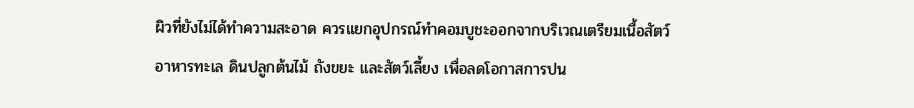ผิวที่ยังไม่ได้ทำความสะอาด ควรแยกอุปกรณ์ทำคอมบูชะออกจากบริเวณเตรียมเนื้อสัตว์ อาหารทะเล ดินปลูกต้นไม้ ถังขยะ และสัตว์เลี้ยง เพื่อลดโอกาสการปน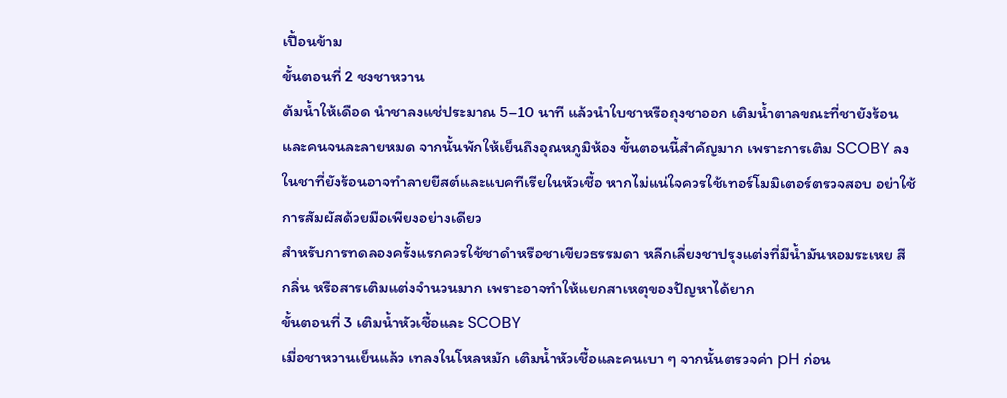เปื้อนข้าม
ขั้นตอนที่ 2 ชงชาหวาน
ต้มน้ำให้เดือด นำชาลงแช่ประมาณ 5–10 นาที แล้วนำใบชาหรือถุงชาออก เติมน้ำตาลขณะที่ชายังร้อนและคนจนละลายหมด จากนั้นพักให้เย็นถึงอุณหภูมิห้อง ขั้นตอนนี้สำคัญมาก เพราะการเติม SCOBY ลงในชาที่ยังร้อนอาจทำลายยีสต์และแบคทีเรียในหัวเชื้อ หากไม่แน่ใจควรใช้เทอร์โมมิเตอร์ตรวจสอบ อย่าใช้การสัมผัสด้วยมือเพียงอย่างเดียว
สำหรับการทดลองครั้งแรกควรใช้ชาดำหรือชาเขียวธรรมดา หลีกเลี่ยงชาปรุงแต่งที่มีน้ำมันหอมระเหย สี กลิ่น หรือสารเติมแต่งจำนวนมาก เพราะอาจทำให้แยกสาเหตุของปัญหาได้ยาก
ขั้นตอนที่ 3 เติมน้ำหัวเชื้อและ SCOBY
เมื่อชาหวานเย็นแล้ว เทลงในโหลหมัก เติมน้ำหัวเชื้อและคนเบา ๆ จากนั้นตรวจค่า pH ก่อน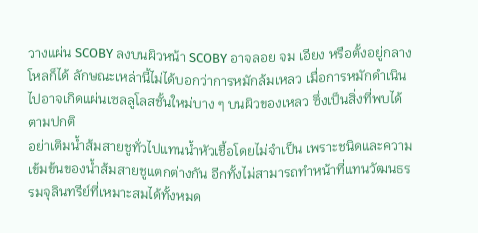วางแผ่น SCOBY ลงบนผิวหน้า SCOBY อาจลอย จม เอียง หรือตั้งอยู่กลางโหลก็ได้ ลักษณะเหล่านี้ไม่ได้บอกว่าการหมักล้มเหลว เมื่อการหมักดำเนินไปอาจเกิดแผ่นเซลลูโลสชั้นใหม่บาง ๆ บนผิวของเหลว ซึ่งเป็นสิ่งที่พบได้ตามปกติ
อย่าเติมน้ำส้มสายชูทั่วไปแทนน้ำหัวเชื้อโดยไม่จำเป็น เพราะชนิดและความเข้มข้นของน้ำส้มสายชูแตกต่างกัน อีกทั้งไม่สามารถทำหน้าที่แทนวัฒนธรรมจุลินทรีย์ที่เหมาะสมได้ทั้งหมด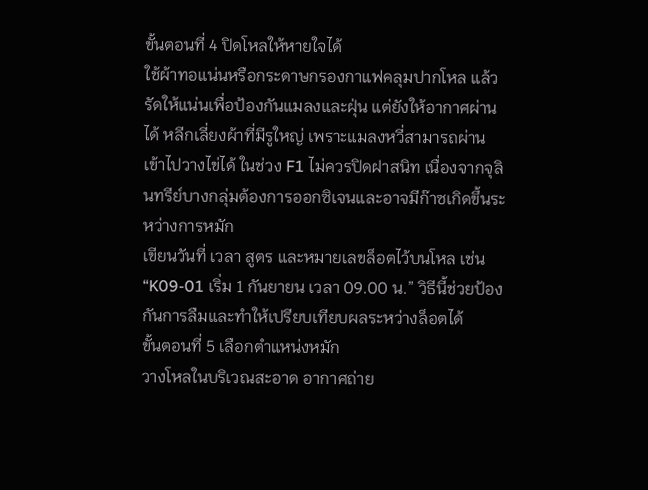ขั้นตอนที่ 4 ปิดโหลให้หายใจได้
ใช้ผ้าทอแน่นหรือกระดาษกรองกาแฟคลุมปากโหล แล้วรัดให้แน่นเพื่อป้องกันแมลงและฝุ่น แต่ยังให้อากาศผ่านได้ หลีกเลี่ยงผ้าที่มีรูใหญ่ เพราะแมลงหวี่สามารถผ่านเข้าไปวางไข่ได้ ในช่วง F1 ไม่ควรปิดฝาสนิท เนื่องจากจุลินทรีย์บางกลุ่มต้องการออกซิเจนและอาจมีก๊าซเกิดขึ้นระหว่างการหมัก
เขียนวันที่ เวลา สูตร และหมายเลขล็อตไว้บนโหล เช่น “K09-01 เริ่ม 1 กันยายน เวลา 09.00 น.” วิธีนี้ช่วยป้องกันการลืมและทำให้เปรียบเทียบผลระหว่างล็อตได้
ขั้นตอนที่ 5 เลือกตำแหน่งหมัก
วางโหลในบริเวณสะอาด อากาศถ่าย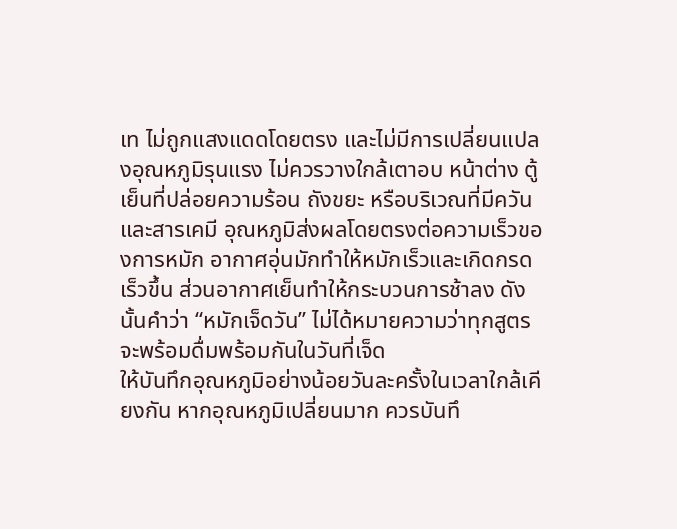เท ไม่ถูกแสงแดดโดยตรง และไม่มีการเปลี่ยนแปลงอุณหภูมิรุนแรง ไม่ควรวางใกล้เตาอบ หน้าต่าง ตู้เย็นที่ปล่อยความร้อน ถังขยะ หรือบริเวณที่มีควันและสารเคมี อุณหภูมิส่งผลโดยตรงต่อความเร็วของการหมัก อากาศอุ่นมักทำให้หมักเร็วและเกิดกรดเร็วขึ้น ส่วนอากาศเย็นทำให้กระบวนการช้าลง ดังนั้นคำว่า “หมักเจ็ดวัน” ไม่ได้หมายความว่าทุกสูตรจะพร้อมดื่มพร้อมกันในวันที่เจ็ด
ให้บันทึกอุณหภูมิอย่างน้อยวันละครั้งในเวลาใกล้เคียงกัน หากอุณหภูมิเปลี่ยนมาก ควรบันทึ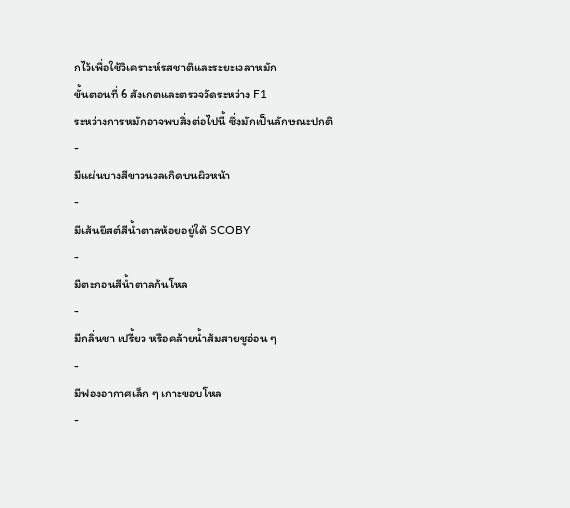กไว้เพื่อใช้วิเคราะห์รสชาติและระยะเวลาหมัก
ขั้นตอนที่ 6 สังเกตและตรวจวัดระหว่าง F1
ระหว่างการหมักอาจพบสิ่งต่อไปนี้ ซึ่งมักเป็นลักษณะปกติ
-
มีแผ่นบางสีขาวนวลเกิดบนผิวหน้า
-
มีเส้นยีสต์สีน้ำตาลห้อยอยู่ใต้ SCOBY
-
มีตะกอนสีน้ำตาลก้นโหล
-
มีกลิ่นชา เปรี้ยว หรือคล้ายน้ำส้มสายชูอ่อน ๆ
-
มีฟองอากาศเล็ก ๆ เกาะขอบโหล
-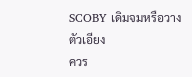SCOBY เดิมจมหรือวางตัวเอียง
ควร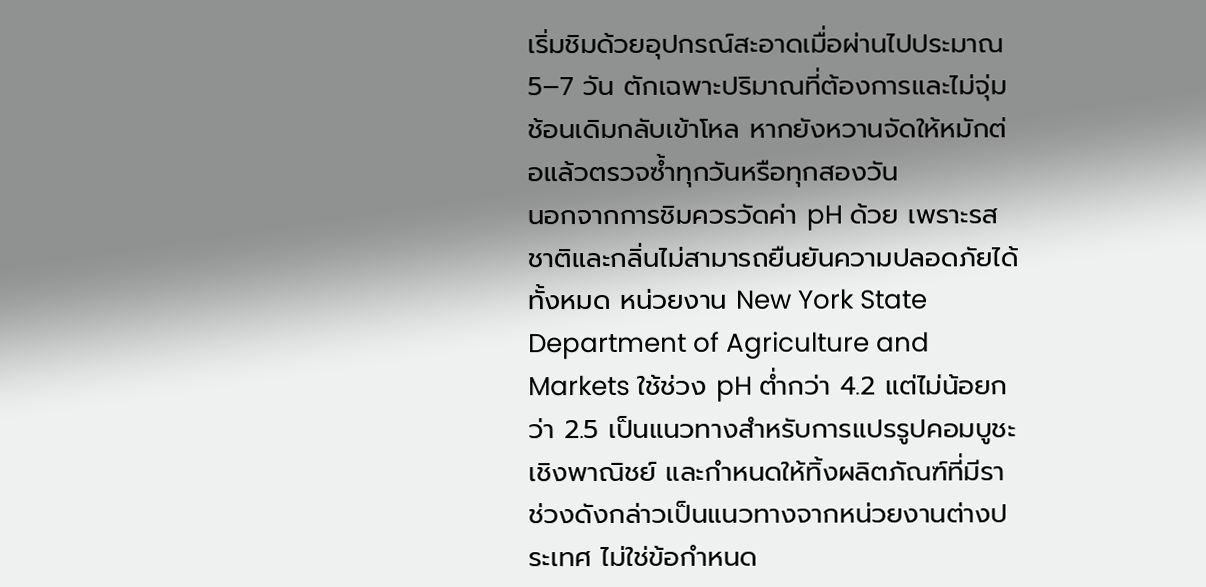เริ่มชิมด้วยอุปกรณ์สะอาดเมื่อผ่านไปประมาณ 5–7 วัน ตักเฉพาะปริมาณที่ต้องการและไม่จุ่มช้อนเดิมกลับเข้าโหล หากยังหวานจัดให้หมักต่อแล้วตรวจซ้ำทุกวันหรือทุกสองวัน
นอกจากการชิมควรวัดค่า pH ด้วย เพราะรสชาติและกลิ่นไม่สามารถยืนยันความปลอดภัยได้ทั้งหมด หน่วยงาน New York State Department of Agriculture and Markets ใช้ช่วง pH ต่ำกว่า 4.2 แต่ไม่น้อยกว่า 2.5 เป็นแนวทางสำหรับการแปรรูปคอมบูชะเชิงพาณิชย์ และกำหนดให้ทิ้งผลิตภัณฑ์ที่มีรา
ช่วงดังกล่าวเป็นแนวทางจากหน่วยงานต่างประเทศ ไม่ใช่ข้อกำหนด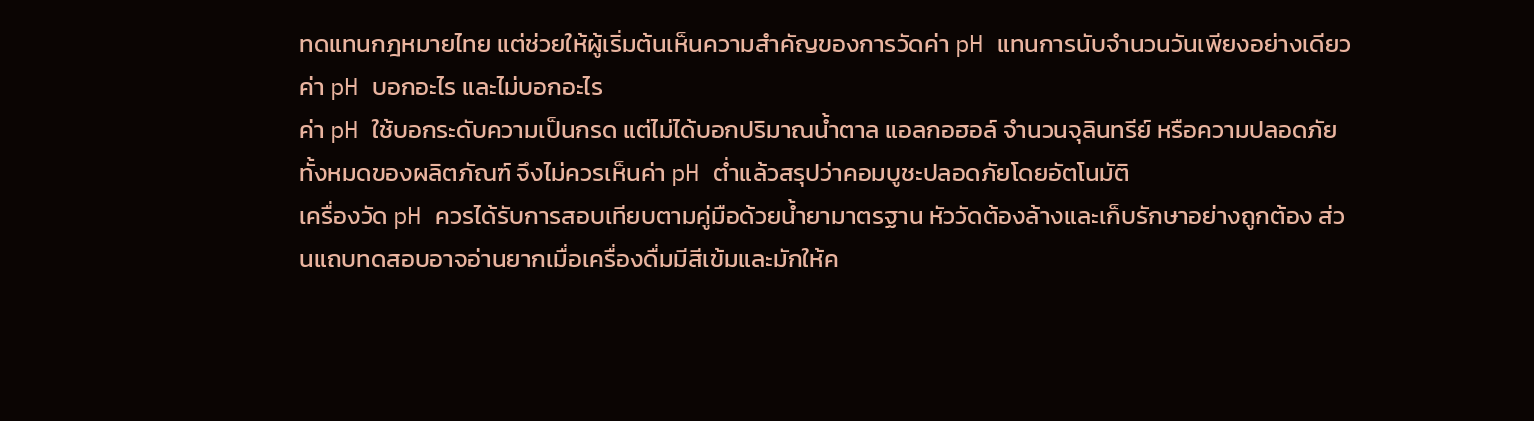ทดแทนกฎหมายไทย แต่ช่วยให้ผู้เริ่มต้นเห็นความสำคัญของการวัดค่า pH แทนการนับจำนวนวันเพียงอย่างเดียว
ค่า pH บอกอะไร และไม่บอกอะไร
ค่า pH ใช้บอกระดับความเป็นกรด แต่ไม่ได้บอกปริมาณน้ำตาล แอลกอฮอล์ จำนวนจุลินทรีย์ หรือความปลอดภัยทั้งหมดของผลิตภัณฑ์ จึงไม่ควรเห็นค่า pH ต่ำแล้วสรุปว่าคอมบูชะปลอดภัยโดยอัตโนมัติ
เครื่องวัด pH ควรได้รับการสอบเทียบตามคู่มือด้วยน้ำยามาตรฐาน หัววัดต้องล้างและเก็บรักษาอย่างถูกต้อง ส่วนแถบทดสอบอาจอ่านยากเมื่อเครื่องดื่มมีสีเข้มและมักให้ค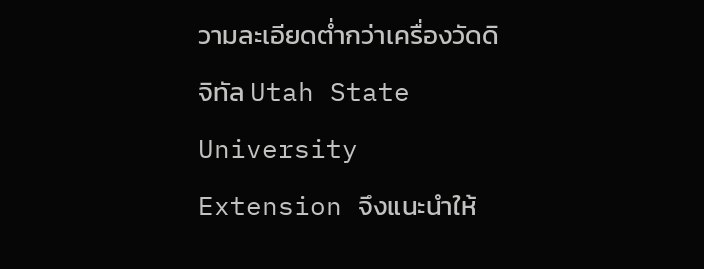วามละเอียดต่ำกว่าเครื่องวัดดิจิทัล Utah State University Extension จึงแนะนำให้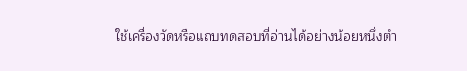ใช้เครื่องวัดหรือแถบทดสอบที่อ่านได้อย่างน้อยหนึ่งตำ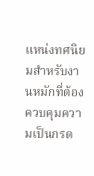แหน่งทศนิยมสำหรับงานหมักที่ต้องควบคุมความเป็นกรด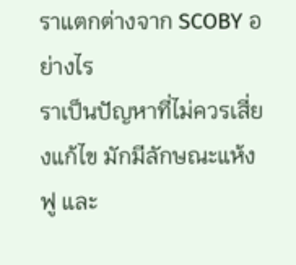ราแตกต่างจาก SCOBY อย่างไร
ราเป็นปัญหาที่ไม่ควรเสี่ยงแก้ไข มักมีลักษณะแห้ง ฟู และ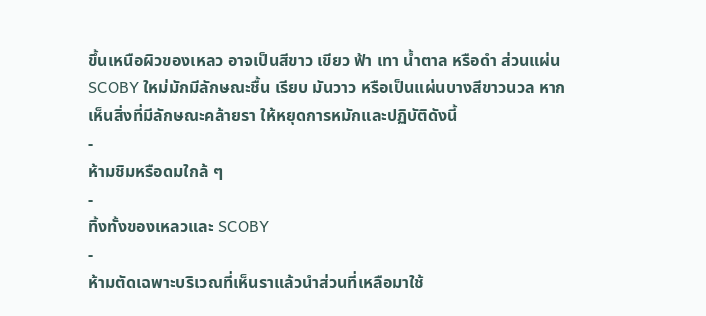ขึ้นเหนือผิวของเหลว อาจเป็นสีขาว เขียว ฟ้า เทา น้ำตาล หรือดำ ส่วนแผ่น SCOBY ใหม่มักมีลักษณะชื้น เรียบ มันวาว หรือเป็นแผ่นบางสีขาวนวล หากเห็นสิ่งที่มีลักษณะคล้ายรา ให้หยุดการหมักและปฏิบัติดังนี้
-
ห้ามชิมหรือดมใกล้ ๆ
-
ทิ้งทั้งของเหลวและ SCOBY
-
ห้ามตัดเฉพาะบริเวณที่เห็นราแล้วนำส่วนที่เหลือมาใช้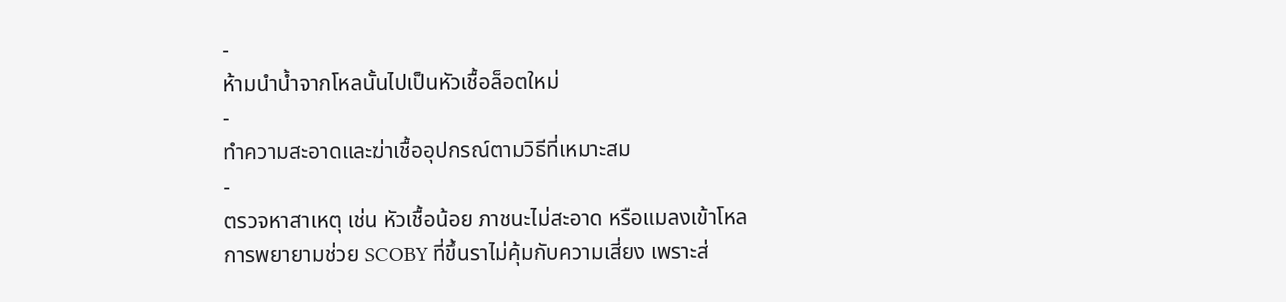-
ห้ามนำน้ำจากโหลนั้นไปเป็นหัวเชื้อล็อตใหม่
-
ทำความสะอาดและฆ่าเชื้ออุปกรณ์ตามวิธีที่เหมาะสม
-
ตรวจหาสาเหตุ เช่น หัวเชื้อน้อย ภาชนะไม่สะอาด หรือแมลงเข้าโหล
การพยายามช่วย SCOBY ที่ขึ้นราไม่คุ้มกับความเสี่ยง เพราะส่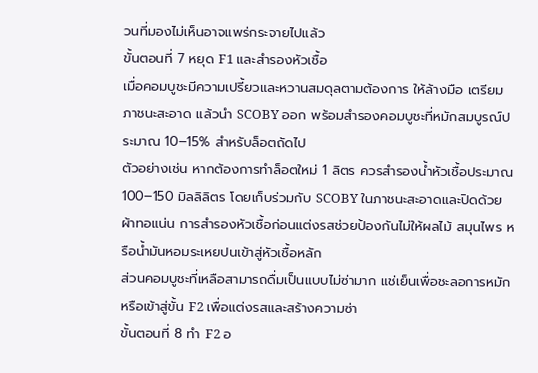วนที่มองไม่เห็นอาจแพร่กระจายไปแล้ว
ขั้นตอนที่ 7 หยุด F1 และสำรองหัวเชื้อ
เมื่อคอมบูชะมีความเปรี้ยวและหวานสมดุลตามต้องการ ให้ล้างมือ เตรียมภาชนะสะอาด แล้วนำ SCOBY ออก พร้อมสำรองคอมบูชะที่หมักสมบูรณ์ประมาณ 10–15% สำหรับล็อตถัดไป
ตัวอย่างเช่น หากต้องการทำล็อตใหม่ 1 ลิตร ควรสำรองน้ำหัวเชื้อประมาณ 100–150 มิลลิลิตร โดยเก็บร่วมกับ SCOBY ในภาชนะสะอาดและปิดด้วยผ้าทอแน่น การสำรองหัวเชื้อก่อนแต่งรสช่วยป้องกันไม่ให้ผลไม้ สมุนไพร หรือน้ำมันหอมระเหยปนเข้าสู่หัวเชื้อหลัก
ส่วนคอมบูชะที่เหลือสามารถดื่มเป็นแบบไม่ซ่ามาก แช่เย็นเพื่อชะลอการหมัก หรือเข้าสู่ขั้น F2 เพื่อแต่งรสและสร้างความซ่า
ขั้นตอนที่ 8 ทำ F2 อ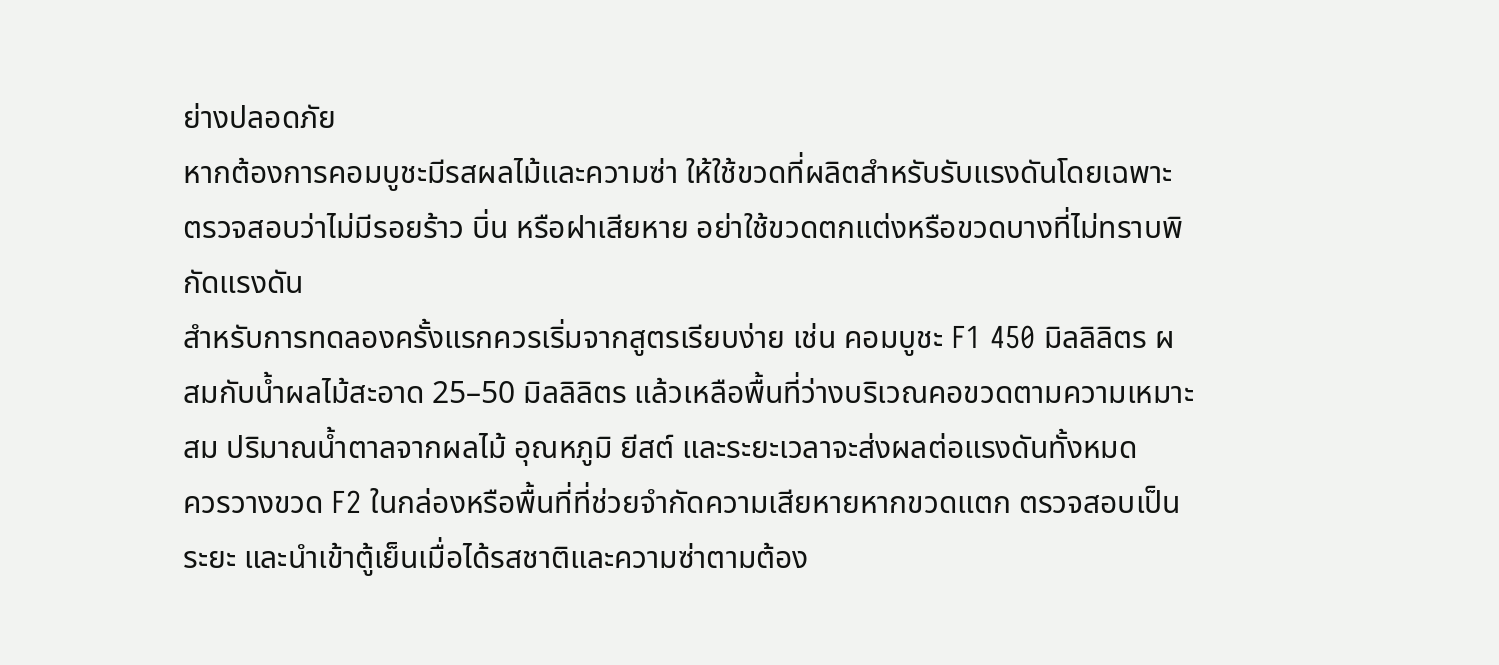ย่างปลอดภัย
หากต้องการคอมบูชะมีรสผลไม้และความซ่า ให้ใช้ขวดที่ผลิตสำหรับรับแรงดันโดยเฉพาะ ตรวจสอบว่าไม่มีรอยร้าว บิ่น หรือฝาเสียหาย อย่าใช้ขวดตกแต่งหรือขวดบางที่ไม่ทราบพิกัดแรงดัน
สำหรับการทดลองครั้งแรกควรเริ่มจากสูตรเรียบง่าย เช่น คอมบูชะ F1 450 มิลลิลิตร ผสมกับน้ำผลไม้สะอาด 25–50 มิลลิลิตร แล้วเหลือพื้นที่ว่างบริเวณคอขวดตามความเหมาะสม ปริมาณน้ำตาลจากผลไม้ อุณหภูมิ ยีสต์ และระยะเวลาจะส่งผลต่อแรงดันทั้งหมด
ควรวางขวด F2 ในกล่องหรือพื้นที่ที่ช่วยจำกัดความเสียหายหากขวดแตก ตรวจสอบเป็นระยะ และนำเข้าตู้เย็นเมื่อได้รสชาติและความซ่าตามต้อง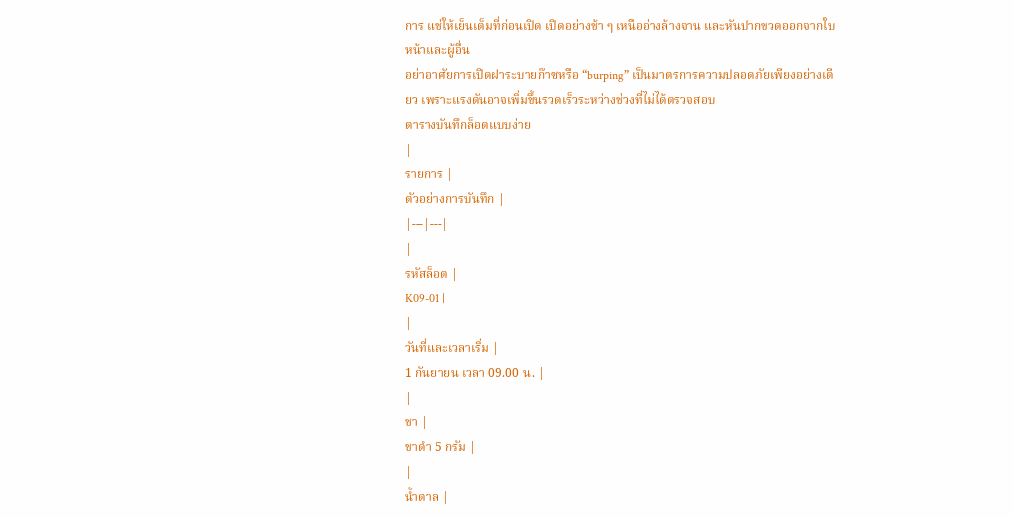การ แช่ให้เย็นเต็มที่ก่อนเปิด เปิดอย่างช้า ๆ เหนืออ่างล้างจาน และหันปากขวดออกจากใบหน้าและผู้อื่น
อย่าอาศัยการเปิดฝาระบายก๊าซหรือ “burping” เป็นมาตรการความปลอดภัยเพียงอย่างเดียว เพราะแรงดันอาจเพิ่มขึ้นรวดเร็วระหว่างช่วงที่ไม่ได้ตรวจสอบ
ตารางบันทึกล็อตแบบง่าย
|
รายการ |
ตัวอย่างการบันทึก |
|---|---|
|
รหัสล็อต |
K09-01 |
|
วันที่และเวลาเริ่ม |
1 กันยายน เวลา 09.00 น. |
|
ชา |
ชาดำ 5 กรัม |
|
น้ำตาล |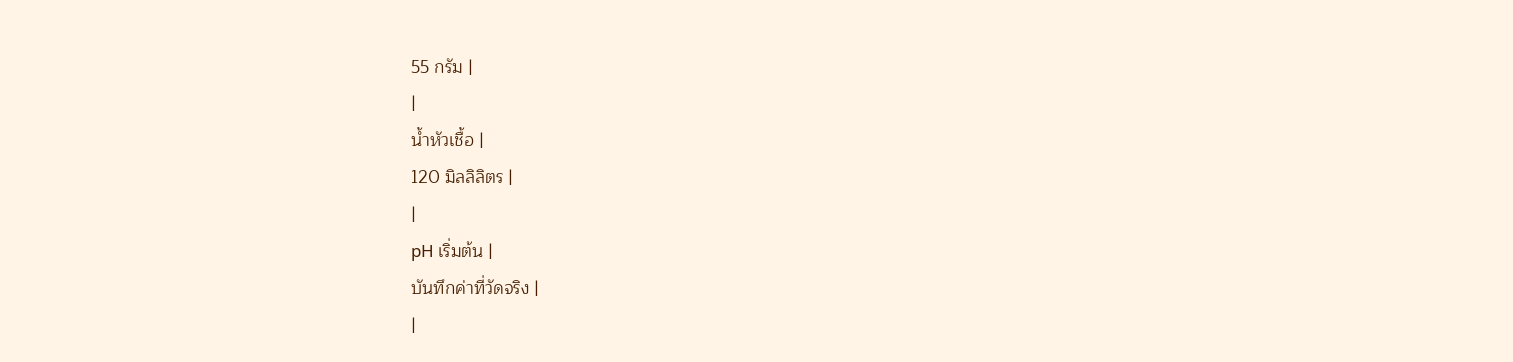55 กรัม |
|
น้ำหัวเชื้อ |
120 มิลลิลิตร |
|
pH เริ่มต้น |
บันทึกค่าที่วัดจริง |
|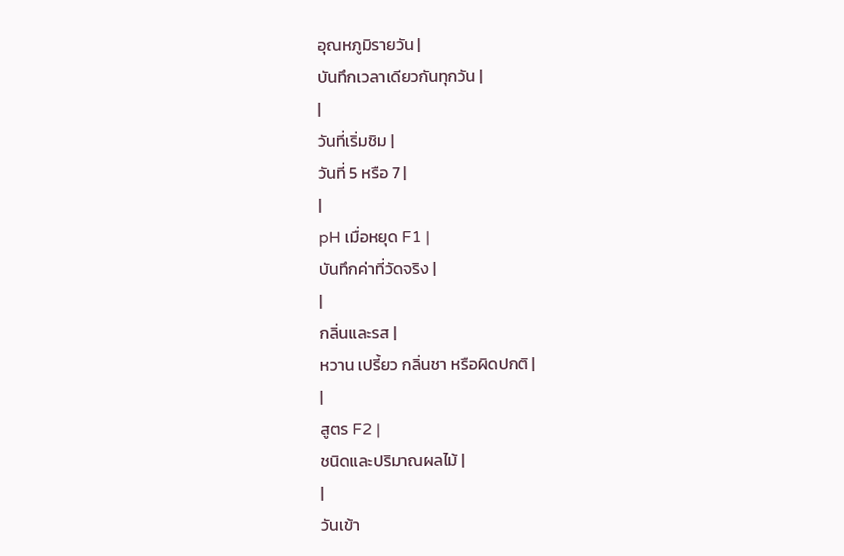อุณหภูมิรายวัน |
บันทึกเวลาเดียวกันทุกวัน |
|
วันที่เริ่มชิม |
วันที่ 5 หรือ 7 |
|
pH เมื่อหยุด F1 |
บันทึกค่าที่วัดจริง |
|
กลิ่นและรส |
หวาน เปรี้ยว กลิ่นชา หรือผิดปกติ |
|
สูตร F2 |
ชนิดและปริมาณผลไม้ |
|
วันเข้า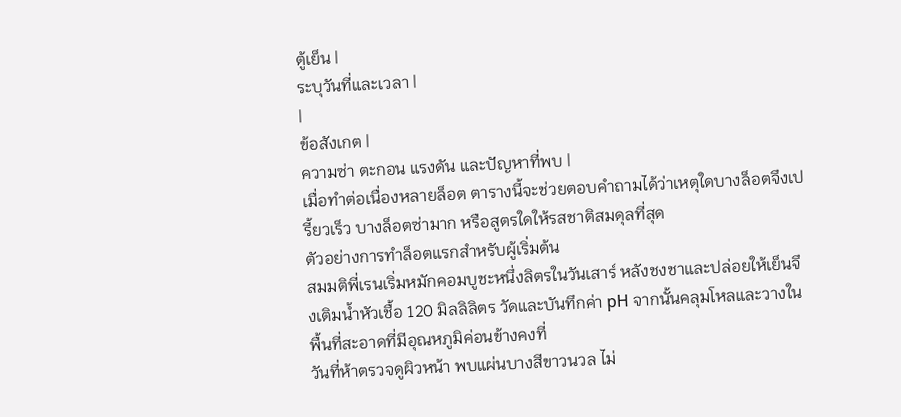ตู้เย็น |
ระบุวันที่และเวลา |
|
ข้อสังเกต |
ความซ่า ตะกอน แรงดัน และปัญหาที่พบ |
เมื่อทำต่อเนื่องหลายล็อต ตารางนี้จะช่วยตอบคำถามได้ว่าเหตุใดบางล็อตจึงเปรี้ยวเร็ว บางล็อตซ่ามาก หรือสูตรใดให้รสชาติสมดุลที่สุด
ตัวอย่างการทำล็อตแรกสำหรับผู้เริ่มต้น
สมมติพี่เรนเริ่มหมักคอมบูชะหนึ่งลิตรในวันเสาร์ หลังชงชาและปล่อยให้เย็นจึงเติมน้ำหัวเชื้อ 120 มิลลิลิตร วัดและบันทึกค่า pH จากนั้นคลุมโหลและวางในพื้นที่สะอาดที่มีอุณหภูมิค่อนข้างคงที่
วันที่ห้าตรวจดูผิวหน้า พบแผ่นบางสีขาวนวล ไม่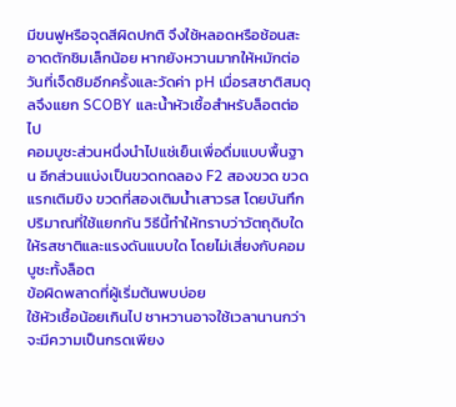มีขนฟูหรือจุดสีผิดปกติ จึงใช้หลอดหรือช้อนสะอาดตักชิมเล็กน้อย หากยังหวานมากให้หมักต่อ วันที่เจ็ดชิมอีกครั้งและวัดค่า pH เมื่อรสชาติสมดุลจึงแยก SCOBY และน้ำหัวเชื้อสำหรับล็อตต่อไป
คอมบูชะส่วนหนึ่งนำไปแช่เย็นเพื่อดื่มแบบพื้นฐาน อีกส่วนแบ่งเป็นขวดทดลอง F2 สองขวด ขวดแรกเติมขิง ขวดที่สองเติมน้ำเสาวรส โดยบันทึกปริมาณที่ใช้แยกกัน วิธีนี้ทำให้ทราบว่าวัตถุดิบใดให้รสชาติและแรงดันแบบใด โดยไม่เสี่ยงกับคอมบูชะทั้งล็อต
ข้อผิดพลาดที่ผู้เริ่มต้นพบบ่อย
ใช้หัวเชื้อน้อยเกินไป ชาหวานอาจใช้เวลานานกว่าจะมีความเป็นกรดเพียง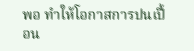พอ ทำให้โอกาสการปนเปื้อน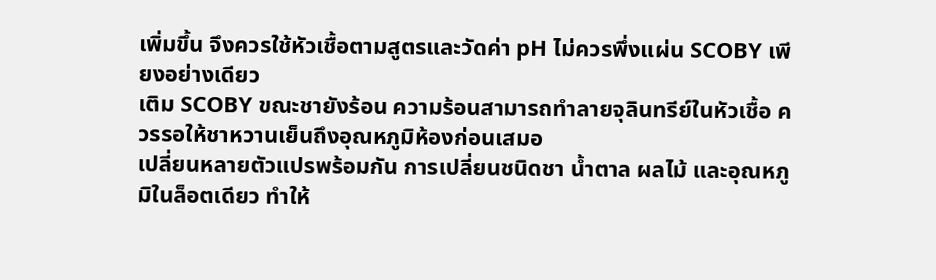เพิ่มขึ้น จึงควรใช้หัวเชื้อตามสูตรและวัดค่า pH ไม่ควรพึ่งแผ่น SCOBY เพียงอย่างเดียว
เติม SCOBY ขณะชายังร้อน ความร้อนสามารถทำลายจุลินทรีย์ในหัวเชื้อ ควรรอให้ชาหวานเย็นถึงอุณหภูมิห้องก่อนเสมอ
เปลี่ยนหลายตัวแปรพร้อมกัน การเปลี่ยนชนิดชา น้ำตาล ผลไม้ และอุณหภูมิในล็อตเดียว ทำให้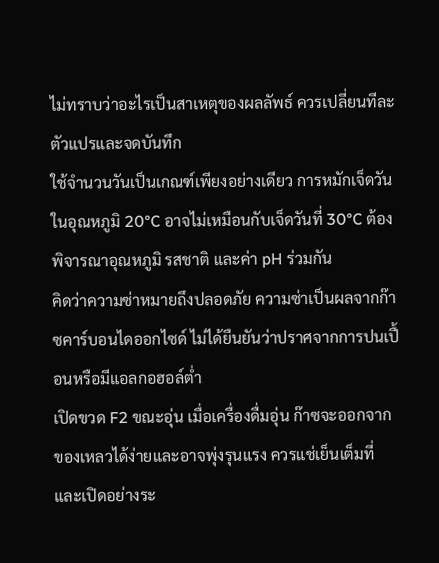ไม่ทราบว่าอะไรเป็นสาเหตุของผลลัพธ์ ควรเปลี่ยนทีละตัวแปรและจดบันทึก
ใช้จำนวนวันเป็นเกณฑ์เพียงอย่างเดียว การหมักเจ็ดวันในอุณหภูมิ 20°C อาจไม่เหมือนกับเจ็ดวันที่ 30°C ต้องพิจารณาอุณหภูมิ รสชาติ และค่า pH ร่วมกัน
คิดว่าความซ่าหมายถึงปลอดภัย ความซ่าเป็นผลจากก๊าซคาร์บอนไดออกไซด์ ไม่ได้ยืนยันว่าปราศจากการปนเปื้อนหรือมีแอลกอฮอล์ต่ำ
เปิดขวด F2 ขณะอุ่น เมื่อเครื่องดื่มอุ่น ก๊าซจะออกจากของเหลวได้ง่ายและอาจพุ่งรุนแรง ควรแช่เย็นเต็มที่และเปิดอย่างระ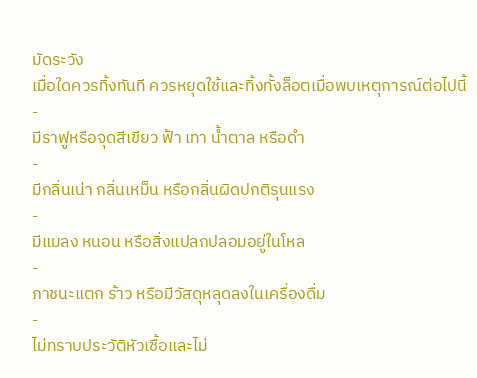มัดระวัง
เมื่อใดควรทิ้งทันที ควรหยุดใช้และทิ้งทั้งล็อตเมื่อพบเหตุการณ์ต่อไปนี้
-
มีราฟูหรือจุดสีเขียว ฟ้า เทา น้ำตาล หรือดำ
-
มีกลิ่นเน่า กลิ่นเหม็น หรือกลิ่นผิดปกติรุนแรง
-
มีแมลง หนอน หรือสิ่งแปลกปลอมอยู่ในโหล
-
ภาชนะแตก ร้าว หรือมีวัสดุหลุดลงในเครื่องดื่ม
-
ไม่ทราบประวัติหัวเชื้อและไม่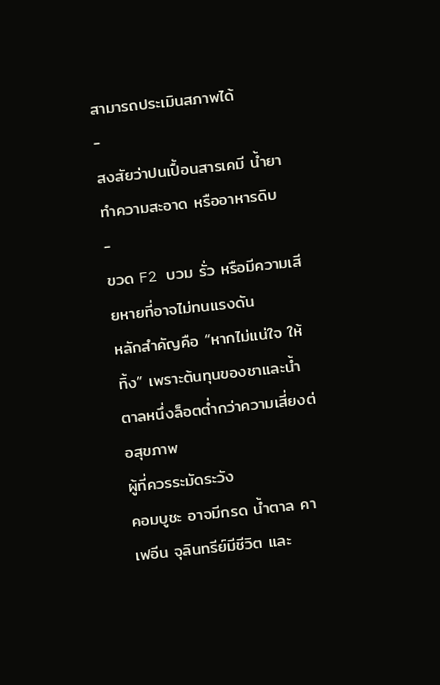สามารถประเมินสภาพได้
-
สงสัยว่าปนเปื้อนสารเคมี น้ำยาทำความสะอาด หรืออาหารดิบ
-
ขวด F2 บวม รั่ว หรือมีความเสียหายที่อาจไม่ทนแรงดัน
หลักสำคัญคือ “หากไม่แน่ใจ ให้ทิ้ง” เพราะต้นทุนของชาและน้ำตาลหนึ่งล็อตต่ำกว่าความเสี่ยงต่อสุขภาพ
ผู้ที่ควรระมัดระวัง
คอมบูชะ อาจมีกรด น้ำตาล คาเฟอีน จุลินทรีย์มีชีวิต และ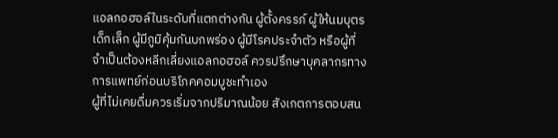แอลกอฮอล์ในระดับที่แตกต่างกัน ผู้ตั้งครรภ์ ผู้ให้นมบุตร เด็กเล็ก ผู้มีภูมิคุ้มกันบกพร่อง ผู้มีโรคประจำตัว หรือผู้ที่จำเป็นต้องหลีกเลี่ยงแอลกอฮอล์ ควรปรึกษาบุคลากรทางการแพทย์ก่อนบริโภคคอมบูชะทำเอง
ผู้ที่ไม่เคยดื่มควรเริ่มจากปริมาณน้อย สังเกตการตอบสน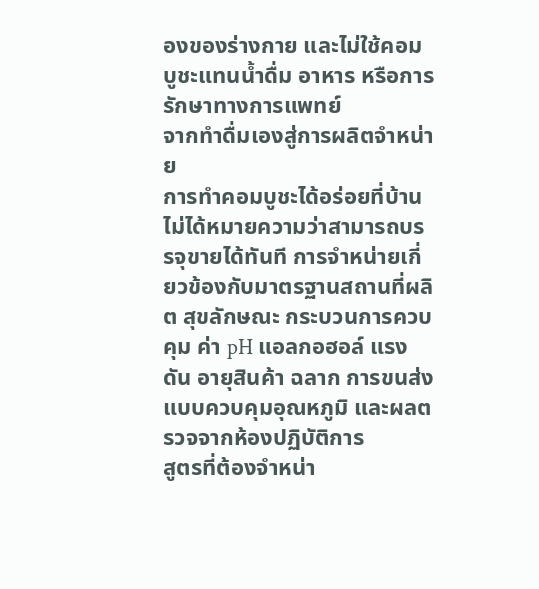องของร่างกาย และไม่ใช้คอมบูชะแทนน้ำดื่ม อาหาร หรือการรักษาทางการแพทย์
จากทำดื่มเองสู่การผลิตจำหน่าย
การทำคอมบูชะได้อร่อยที่บ้านไม่ได้หมายความว่าสามารถบรรจุขายได้ทันที การจำหน่ายเกี่ยวข้องกับมาตรฐานสถานที่ผลิต สุขลักษณะ กระบวนการควบคุม ค่า pH แอลกอฮอล์ แรงดัน อายุสินค้า ฉลาก การขนส่งแบบควบคุมอุณหภูมิ และผลตรวจจากห้องปฏิบัติการ
สูตรที่ต้องจำหน่า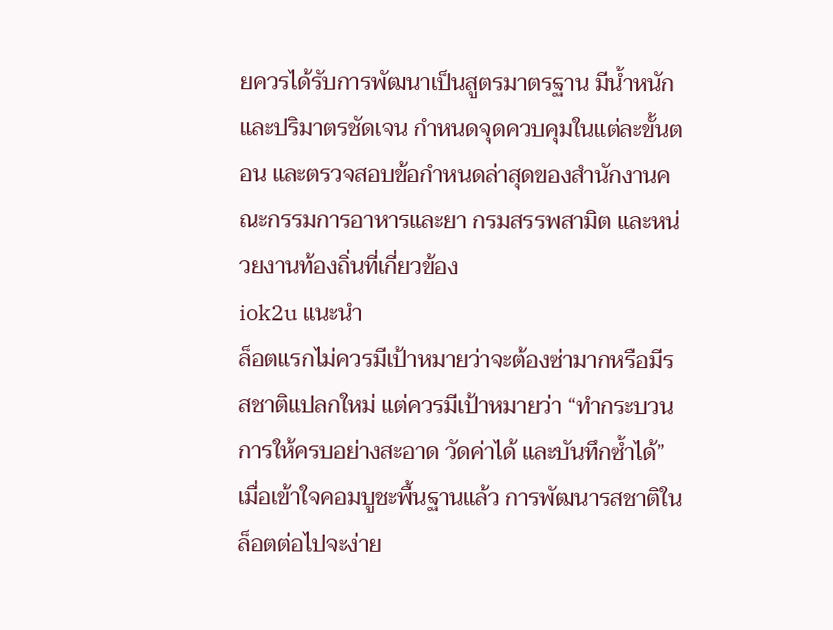ยควรได้รับการพัฒนาเป็นสูตรมาตรฐาน มีน้ำหนักและปริมาตรชัดเจน กำหนดจุดควบคุมในแต่ละขั้นตอน และตรวจสอบข้อกำหนดล่าสุดของสำนักงานคณะกรรมการอาหารและยา กรมสรรพสามิต และหน่วยงานท้องถิ่นที่เกี่ยวข้อง
iok2u แนะนำ
ล็อตแรกไม่ควรมีเป้าหมายว่าจะต้องซ่ามากหรือมีรสชาติแปลกใหม่ แต่ควรมีเป้าหมายว่า “ทำกระบวนการให้ครบอย่างสะอาด วัดค่าได้ และบันทึกซ้ำได้” เมื่อเข้าใจคอมบูชะพื้นฐานแล้ว การพัฒนารสชาติในล็อตต่อไปจะง่าย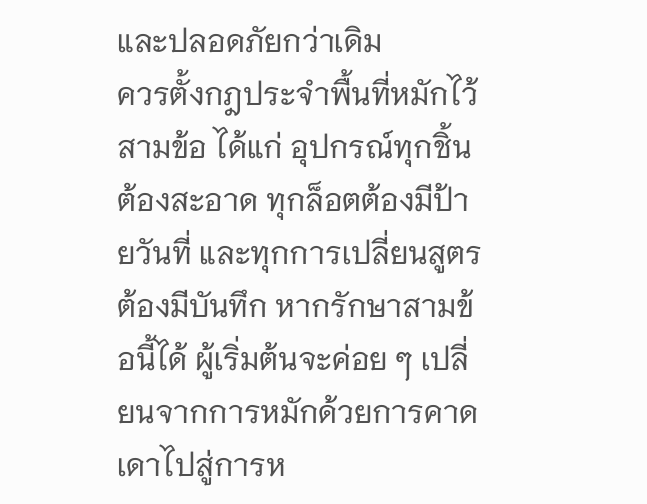และปลอดภัยกว่าเดิม
ควรตั้งกฎประจำพื้นที่หมักไว้สามข้อ ได้แก่ อุปกรณ์ทุกชิ้นต้องสะอาด ทุกล็อตต้องมีป้ายวันที่ และทุกการเปลี่ยนสูตรต้องมีบันทึก หากรักษาสามข้อนี้ได้ ผู้เริ่มต้นจะค่อย ๆ เปลี่ยนจากการหมักด้วยการคาดเดาไปสู่การห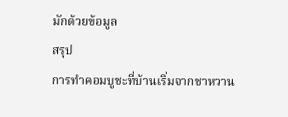มักด้วยข้อมูล
สรุป
การทำคอมบูชะที่บ้านเริ่มจากชาหวาน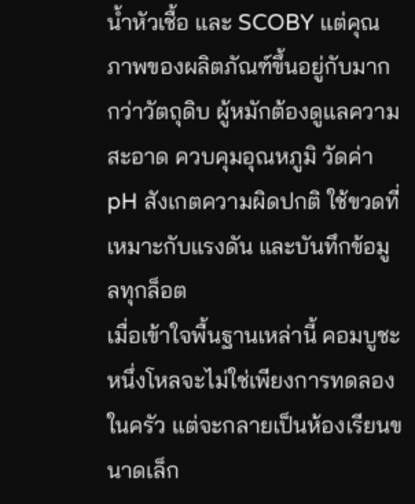น้ำหัวเชื้อ และ SCOBY แต่คุณภาพของผลิตภัณฑ์ขึ้นอยู่กับมากกว่าวัตถุดิบ ผู้หมักต้องดูแลความสะอาด ควบคุมอุณหภูมิ วัดค่า pH สังเกตความผิดปกติ ใช้ขวดที่เหมาะกับแรงดัน และบันทึกข้อมูลทุกล็อต
เมื่อเข้าใจพื้นฐานเหล่านี้ คอมบูชะหนึ่งโหลจะไม่ใช่เพียงการทดลองในครัว แต่จะกลายเป็นห้องเรียนขนาดเล็ก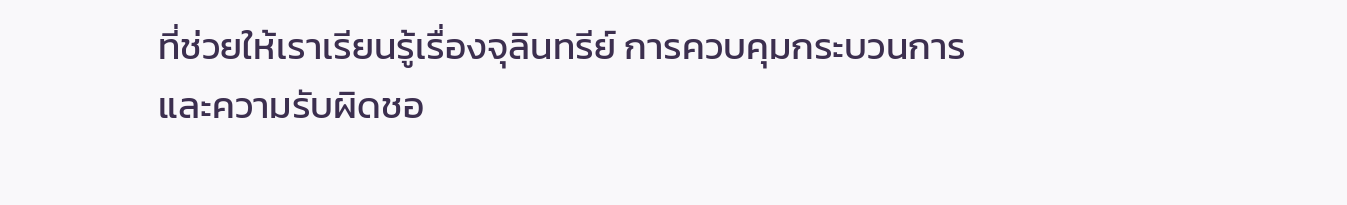ที่ช่วยให้เราเรียนรู้เรื่องจุลินทรีย์ การควบคุมกระบวนการ และความรับผิดชอ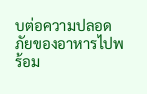บต่อความปลอดภัยของอาหารไปพร้อม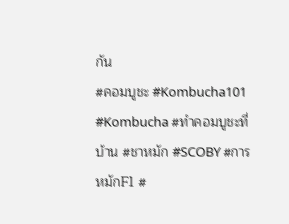กัน
#คอมบูชะ #Kombucha101 #Kombucha #ทำคอมบูชะที่บ้าน #ชาหมัก #SCOBY #การหมักF1 #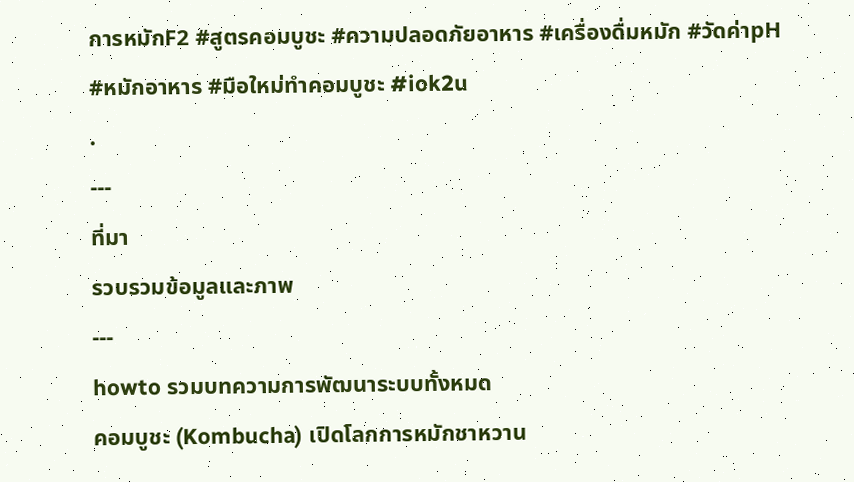การหมักF2 #สูตรคอมบูชะ #ความปลอดภัยอาหาร #เครื่องดื่มหมัก #วัดค่าpH #หมักอาหาร #มือใหม่ทำคอมบูชะ #iok2u
.
---
ที่มา
รวบรวมข้อมูลและภาพ
---
howto รวมบทความการพัฒนาระบบทั้งหมด
คอมบูชะ (Kombucha) เปิดโลกการหมักชาหวาน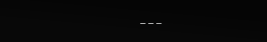---